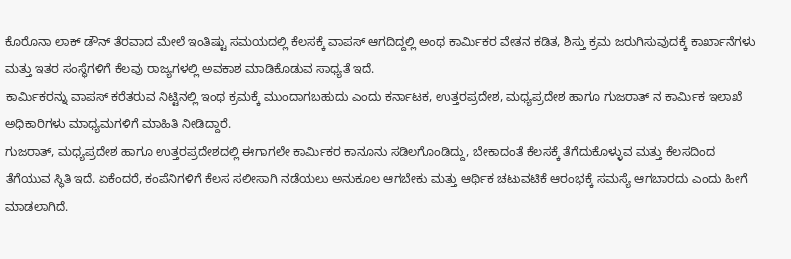ಕೊರೊನಾ ಲಾಕ್ ಡೌನ್ ತೆರವಾದ ಮೇಲೆ ಇಂತಿಷ್ಟು ಸಮಯದಲ್ಲಿ ಕೆಲಸಕ್ಕೆ ವಾಪಸ್ ಆಗದಿದ್ದಲ್ಲಿ ಅಂಥ ಕಾರ್ಮಿಕರ ವೇತನ ಕಡಿತ, ಶಿಸ್ತು ಕ್ರಮ ಜರುಗಿಸುವುದಕ್ಕೆ ಕಾರ್ಖಾನೆಗಳು ಮತ್ತು ಇತರ ಸಂಸ್ಥೆಗಳಿಗೆ ಕೆಲವು ರಾಜ್ಯಗಳಲ್ಲಿ ಅವಕಾಶ ಮಾಡಿಕೊಡುವ ಸಾಧ್ಯತೆ ಇದೆ.
ಕಾರ್ಮಿಕರನ್ನು ವಾಪಸ್ ಕರೆತರುವ ನಿಟ್ಟಿನಲ್ಲಿ ಇಂಥ ಕ್ರಮಕ್ಕೆ ಮುಂದಾಗಬಹುದು ಎಂದು ಕರ್ನಾಟಕ, ಉತ್ತರಪ್ರದೇಶ, ಮಧ್ಯಪ್ರದೇಶ ಹಾಗೂ ಗುಜರಾತ್ ನ ಕಾರ್ಮಿಕ ಇಲಾಖೆ ಅಧಿಕಾರಿಗಳು ಮಾಧ್ಯಮಗಳಿಗೆ ಮಾಹಿತಿ ನೀಡಿದ್ದಾರೆ.
ಗುಜರಾತ್, ಮಧ್ಯಪ್ರದೇಶ ಹಾಗೂ ಉತ್ತರಪ್ರದೇಶದಲ್ಲಿ ಈಗಾಗಲೇ ಕಾರ್ಮಿಕರ ಕಾನೂನು ಸಡಿಲಗೊಂಡಿದ್ದು, ಬೇಕಾದಂತೆ ಕೆಲಸಕ್ಕೆ ತೆಗೆದುಕೊಳ್ಳುವ ಮತ್ತು ಕೆಲಸದಿಂದ ತೆಗೆಯುವ ಸ್ಥಿತಿ ಇದೆ. ಏಕೆಂದರೆ, ಕಂಪೆನಿಗಳಿಗೆ ಕೆಲಸ ಸಲೀಸಾಗಿ ನಡೆಯಲು ಅನುಕೂಲ ಆಗಬೇಕು ಮತ್ತು ಆರ್ಥಿಕ ಚಟುವಟಿಕೆ ಆರಂಭಕ್ಕೆ ಸಮಸ್ಯೆ ಆಗಬಾರದು ಎಂದು ಹೀಗೆ ಮಾಡಲಾಗಿದೆ.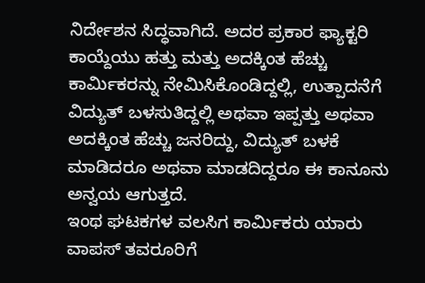ನಿರ್ದೇಶನ ಸಿದ್ಧವಾಗಿದೆ. ಅದರ ಪ್ರಕಾರ ಫ್ಯಾಕ್ಟರಿ ಕಾಯ್ದೆಯು ಹತ್ತು ಮತ್ತು ಅದಕ್ಕಿಂತ ಹೆಚ್ಚು ಕಾರ್ಮಿಕರನ್ನು ನೇಮಿಸಿಕೊಂಡಿದ್ದಲ್ಲಿ, ಉತ್ಪಾದನೆಗೆ ವಿದ್ಯುತ್ ಬಳಸುತಿದ್ದಲ್ಲಿ ಅಥವಾ ಇಪ್ಪತ್ತು ಅಥವಾ ಅದಕ್ಕಿಂತ ಹೆಚ್ಚು ಜನರಿದ್ದು, ವಿದ್ಯುತ್ ಬಳಕೆ ಮಾಡಿದರೂ ಅಥವಾ ಮಾಡದಿದ್ದರೂ ಈ ಕಾನೂನು ಅನ್ವಯ ಆಗುತ್ತದೆ.
ಇಂಥ ಘಟಕಗಳ ವಲಸಿಗ ಕಾರ್ಮಿಕರು ಯಾರು ವಾಪಸ್ ತವರೂರಿಗೆ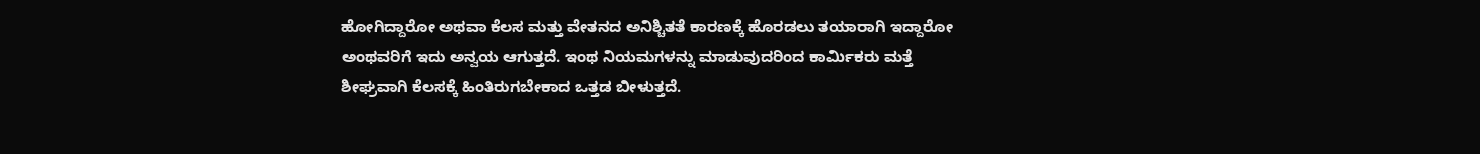ಹೋಗಿದ್ದಾರೋ ಅಥವಾ ಕೆಲಸ ಮತ್ತು ವೇತನದ ಅನಿಶ್ಚಿತತೆ ಕಾರಣಕ್ಕೆ ಹೊರಡಲು ತಯಾರಾಗಿ ಇದ್ದಾರೋ ಅಂಥವರಿಗೆ ಇದು ಅನ್ವಯ ಆಗುತ್ತದೆ. ಇಂಥ ನಿಯಮಗಳನ್ನು ಮಾಡುವುದರಿಂದ ಕಾರ್ಮಿಕರು ಮತ್ತೆ ಶೀಘ್ರವಾಗಿ ಕೆಲಸಕ್ಕೆ ಹಿಂತಿರುಗಬೇಕಾದ ಒತ್ತಡ ಬೀಳುತ್ತದೆ.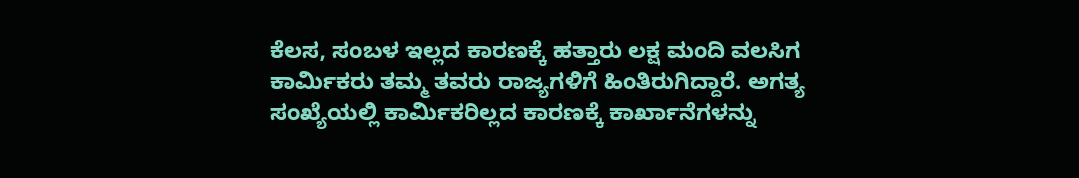ಕೆಲಸ, ಸಂಬಳ ಇಲ್ಲದ ಕಾರಣಕ್ಕೆ ಹತ್ತಾರು ಲಕ್ಷ ಮಂದಿ ವಲಸಿಗ ಕಾರ್ಮಿಕರು ತಮ್ಮ ತವರು ರಾಜ್ಯಗಳಿಗೆ ಹಿಂತಿರುಗಿದ್ದಾರೆ. ಅಗತ್ಯ ಸಂಖ್ಯೆಯಲ್ಲಿ ಕಾರ್ಮಿಕರಿಲ್ಲದ ಕಾರಣಕ್ಕೆ ಕಾರ್ಖಾನೆಗಳನ್ನು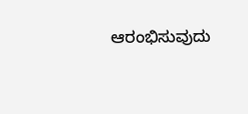ಆರಂಭಿಸುವುದು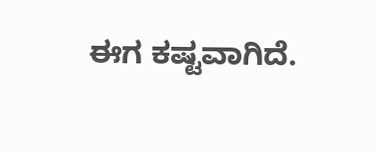ಈಗ ಕಷ್ಟವಾಗಿದೆ.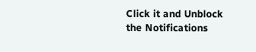Click it and Unblock the Notifications